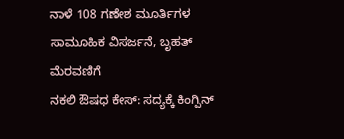ನಾಳೆ 108 ಗಣೇಶ ಮೂರ್ತಿಗಳ ಸಾಮೂಹಿಕ ವಿಸರ್ಜನೆ, ಬೃಹತ್ ಮೆರವಣಿಗೆ
ನಕಲಿ ಔಷಧ ಕೇಸ್: ಸದ್ಯಕ್ಕೆ ಕಿಂಗ್ಪಿನ್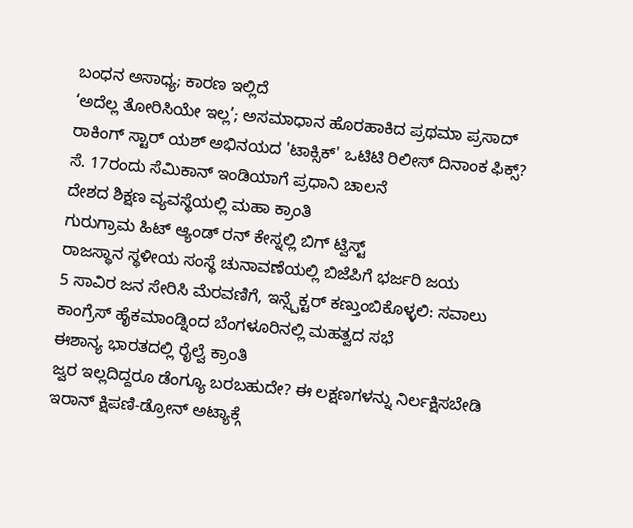ಬಂಧನ ಅಸಾಧ್ಯ; ಕಾರಣ ಇಲ್ಲಿದೆ
‘ಅದೆಲ್ಲ ತೋರಿಸಿಯೇ ಇಲ್ಲ’; ಅಸಮಾಧಾನ ಹೊರಹಾಕಿದ ಪ್ರಥಮಾ ಪ್ರಸಾದ್
ರಾಕಿಂಗ್ ಸ್ಟಾರ್ ಯಶ್ ಅಭಿನಯದ 'ಟಾಕ್ಸಿಕ್' ಒಟಿಟಿ ರಿಲೀಸ್ ದಿನಾಂಕ ಫಿಕ್ಸ್?
ಸೆ. 17ರಂದು ಸೆಮಿಕಾನ್ ಇಂಡಿಯಾಗೆ ಪ್ರಧಾನಿ ಚಾಲನೆ
ದೇಶದ ಶಿಕ್ಷಣ ವ್ಯವಸ್ಥೆಯಲ್ಲಿ ಮಹಾ ಕ್ರಾಂತಿ
ಗುರುಗ್ರಾಮ ಹಿಟ್ ಆ್ಯಂಡ್ ರನ್ ಕೇಸ್ನಲ್ಲಿ ಬಿಗ್ ಟ್ವಿಸ್ಟ್
ರಾಜಸ್ಥಾನ ಸ್ಥಳೀಯ ಸಂಸ್ಥೆ ಚುನಾವಣೆಯಲ್ಲಿ ಬಿಜೆಪಿಗೆ ಭರ್ಜರಿ ಜಯ
5 ಸಾವಿರ ಜನ ಸೇರಿಸಿ ಮೆರವಣಿಗೆ, ಇನ್ಸ್ಪೆಕ್ಟರ್ ಕಣ್ತುಂಬಿಕೊಳ್ಳಲಿ: ಸವಾಲು
ಕಾಂಗ್ರೆಸ್ ಹೈಕಮಾಂಡ್ನಿಂದ ಬೆಂಗಳೂರಿನಲ್ಲಿ ಮಹತ್ವದ ಸಭೆ
ಈಶಾನ್ಯ ಭಾರತದಲ್ಲಿ ರೈಲ್ವೆ ಕ್ರಾಂತಿ
ಜ್ವರ ಇಲ್ಲದಿದ್ದರೂ ಡೆಂಗ್ಯೂ ಬರಬಹುದೇ? ಈ ಲಕ್ಷಣಗಳನ್ನು ನಿರ್ಲಕ್ಷಿಸಬೇಡಿ
ಇರಾನ್ ಕ್ಷಿಪಣಿ-ಡ್ರೋನ್ ಅಟ್ಯಾಕ್ಗೆ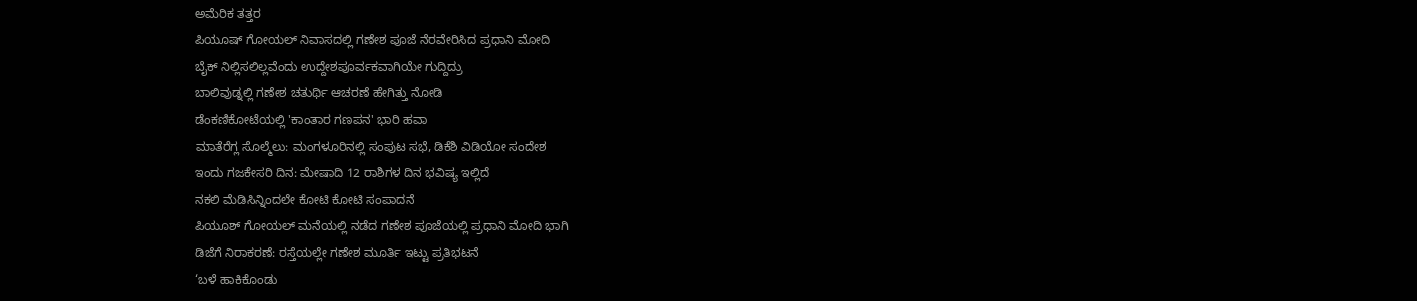ಅಮೆರಿಕ ತತ್ತರ
ಪಿಯೂಷ್ ಗೋಯಲ್ ನಿವಾಸದಲ್ಲಿ ಗಣೇಶ ಪೂಜೆ ನೆರವೇರಿಸಿದ ಪ್ರಧಾನಿ ಮೋದಿ
ಬೈಕ್ ನಿಲ್ಲಿಸಲಿಲ್ಲವೆಂದು ಉದ್ದೇಶಪೂರ್ವಕವಾಗಿಯೇ ಗುದ್ದಿದ್ರು
ಬಾಲಿವುಡ್ನಲ್ಲಿ ಗಣೇಶ ಚತುರ್ಥಿ ಆಚರಣೆ ಹೇಗಿತ್ತು ನೋಡಿ
ಡೆಂಕಣಿಕೋಟೆಯಲ್ಲಿ 'ಕಾಂತಾರ ಗಣಪನ' ಭಾರಿ ಹವಾ
ಮಾತೆರೆಗ್ಲ ಸೊಲ್ಮೆಲು: ಮಂಗಳೂರಿನಲ್ಲಿ ಸಂಪುಟ ಸಭೆ, ಡಿಕೆಶಿ ವಿಡಿಯೋ ಸಂದೇಶ
ಇಂದು ಗಜಕೇಸರಿ ದಿನ: ಮೇಷಾದಿ 12 ರಾಶಿಗಳ ದಿನ ಭವಿಷ್ಯ ಇಲ್ಲಿದೆ
ನಕಲಿ ಮೆಡಿಸಿನ್ನಿಂದಲೇ ಕೋಟಿ ಕೋಟಿ ಸಂಪಾದನೆ
ಪಿಯೂಶ್ ಗೋಯಲ್ ಮನೆಯಲ್ಲಿ ನಡೆದ ಗಣೇಶ ಪೂಜೆಯಲ್ಲಿ ಪ್ರಧಾನಿ ಮೋದಿ ಭಾಗಿ
ಡಿಜೆಗೆ ನಿರಾಕರಣೆ: ರಸ್ತೆಯಲ್ಲೇ ಗಣೇಶ ಮೂರ್ತಿ ಇಟ್ಟು ಪ್ರತಿಭಟನೆ
‘ಬಳೆ ಹಾಕಿಕೊಂಡು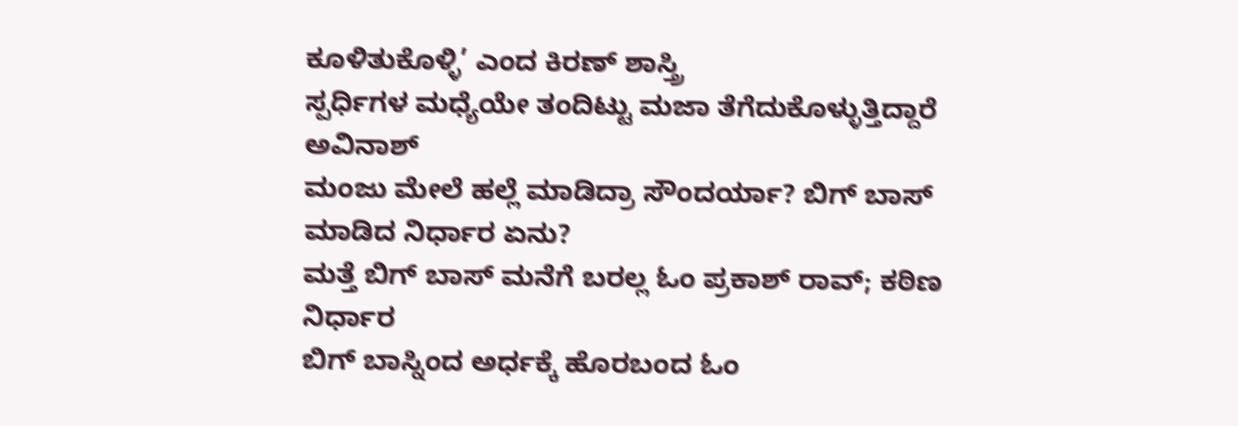ಕೂಳಿತುಕೊಳ್ಳಿ’ ಎಂದ ಕಿರಣ್ ಶಾಸ್ತ್ರಿ
ಸ್ಪರ್ಧಿಗಳ ಮಧ್ಯೆಯೇ ತಂದಿಟ್ಟು ಮಜಾ ತೆಗೆದುಕೊಳ್ಳುತ್ತಿದ್ದಾರೆ ಅವಿನಾಶ್
ಮಂಜು ಮೇಲೆ ಹಲ್ಲೆ ಮಾಡಿದ್ರಾ ಸೌಂದರ್ಯಾ? ಬಿಗ್ ಬಾಸ್ ಮಾಡಿದ ನಿರ್ಧಾರ ಏನು?
ಮತ್ತೆ ಬಿಗ್ ಬಾಸ್ ಮನೆಗೆ ಬರಲ್ಲ ಓಂ ಪ್ರಕಾಶ್ ರಾವ್; ಕಠಿಣ ನಿರ್ಧಾರ
ಬಿಗ್ ಬಾಸ್ನಿಂದ ಅರ್ಧಕ್ಕೆ ಹೊರಬಂದ ಓಂ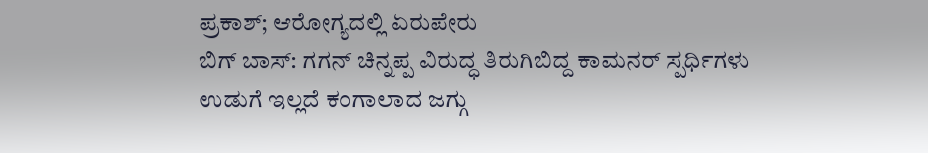ಪ್ರಕಾಶ್; ಆರೋಗ್ಯದಲ್ಲಿ ಏರುಪೇರು
ಬಿಗ್ ಬಾಸ್: ಗಗನ್ ಚಿನ್ನಪ್ಪ ವಿರುದ್ಧ ತಿರುಗಿಬಿದ್ದ ಕಾಮನರ್ ಸ್ಪರ್ಧಿಗಳು
ಉಡುಗೆ ಇಲ್ಲದೆ ಕಂಗಾಲಾದ ಜಗ್ಗು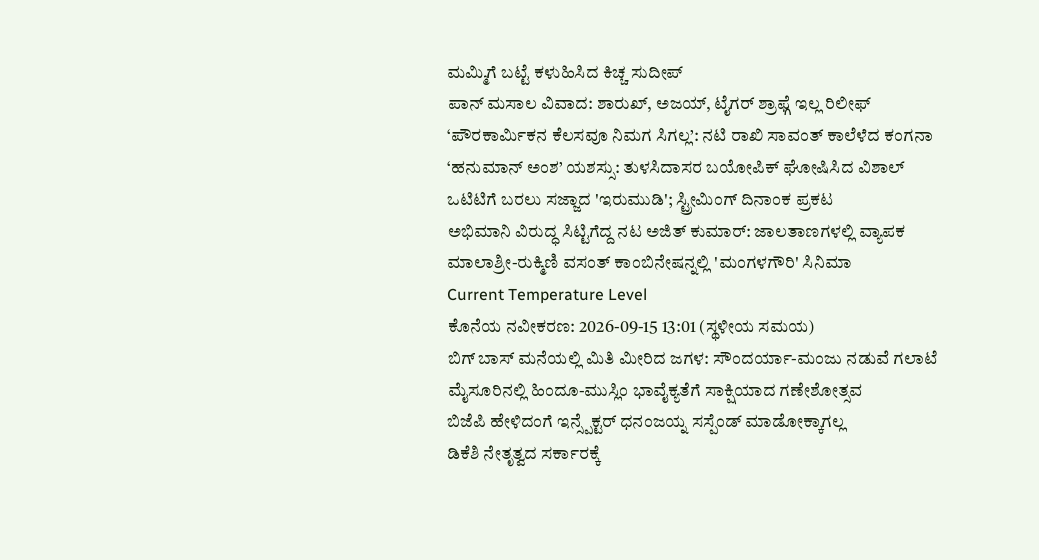ಮಮ್ಮಿಗೆ ಬಟ್ಟೆ ಕಳುಹಿಸಿದ ಕಿಚ್ಚ ಸುದೀಪ್
ಪಾನ್ ಮಸಾಲ ವಿವಾದ: ಶಾರುಖ್, ಅಜಯ್, ಟೈಗರ್ ಶ್ರಾಫ್ಗೆ ಇಲ್ಲ ರಿಲೀಫ್
‘ಪೌರಕಾರ್ಮಿಕನ ಕೆಲಸವೂ ನಿಮಗ ಸಿಗಲ್ಲ’: ನಟಿ ರಾಖಿ ಸಾವಂತ್ ಕಾಲೆಳೆದ ಕಂಗನಾ
‘ಹನುಮಾನ್ ಅಂಶ’ ಯಶಸ್ಸು: ತುಳಸಿದಾಸರ ಬಯೋಪಿಕ್ ಘೋಷಿಸಿದ ವಿಶಾಲ್
ಒಟಿಟಿಗೆ ಬರಲು ಸಜ್ಜಾದ 'ಇರುಮುಡಿ'; ಸ್ಟ್ರೀಮಿಂಗ್ ದಿನಾಂಕ ಪ್ರಕಟ
ಅಭಿಮಾನಿ ವಿರುದ್ಧ ಸಿಟ್ಟಿಗೆದ್ದ ನಟ ಅಜಿತ್ ಕುಮಾರ್: ಜಾಲತಾಣಗಳಲ್ಲಿ ವ್ಯಾಪಕ
ಮಾಲಾಶ್ರೀ-ರುಕ್ಮಿಣಿ ವಸಂತ್ ಕಾಂಬಿನೇಷನ್ನಲ್ಲಿ 'ಮಂಗಳಗೌರಿ' ಸಿನಿಮಾ
Current Temperature Level
ಕೊನೆಯ ನವೀಕರಣ: 2026-09-15 13:01 (ಸ್ಥಳೀಯ ಸಮಯ)
ಬಿಗ್ ಬಾಸ್ ಮನೆಯಲ್ಲಿ ಮಿತಿ ಮೀರಿದ ಜಗಳ: ಸೌಂದರ್ಯಾ-ಮಂಜು ನಡುವೆ ಗಲಾಟೆ
ಮೈಸೂರಿನಲ್ಲಿ ಹಿಂದೂ-ಮುಸ್ಲಿಂ ಭಾವೈಕ್ಯತೆಗೆ ಸಾಕ್ಷಿಯಾದ ಗಣೇಶೋತ್ಸವ
ಬಿಜೆಪಿ ಹೇಳಿದಂಗೆ ಇನ್ಸ್ಪೆಕ್ಟರ್ ಧನಂಜಯ್ನ ಸಸ್ಪೆಂಡ್ ಮಾಡೋಕ್ಕಾಗಲ್ಲ
ಡಿಕೆಶಿ ನೇತೃತ್ವದ ಸರ್ಕಾರಕ್ಕೆ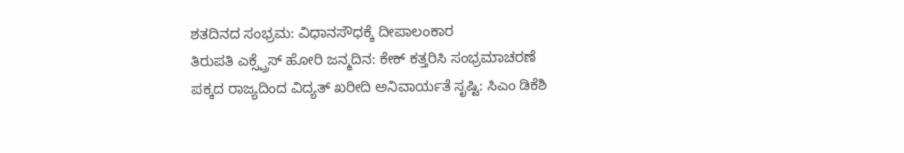ಶತದಿನದ ಸಂಭ್ರಮ: ವಿಧಾನಸೌಧಕ್ಕೆ ದೀಪಾಲಂಕಾರ
ತಿರುಪತಿ ಎಕ್ಸ್ಪ್ರೆಸ್ ಹೋರಿ ಜನ್ಮದಿನ: ಕೇಕ್ ಕತ್ತರಿಸಿ ಸಂಭ್ರಮಾಚರಣೆ
ಪಕ್ಕದ ರಾಜ್ಯದಿಂದ ವಿದ್ಯತ್ ಖರೀದಿ ಅನಿವಾರ್ಯತೆ ಸೃಷ್ಟಿ: ಸಿಎಂ ಡಿಕೆಶಿ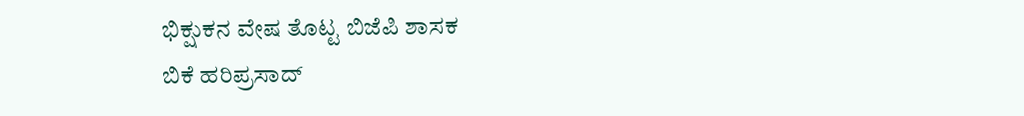ಭಿಕ್ಷುಕನ ವೇಷ ತೊಟ್ಟ ಬಿಜೆಪಿ ಶಾಸಕ
ಬಿಕೆ ಹರಿಪ್ರಸಾದ್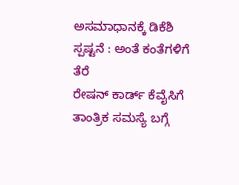ಅಸಮಾಧಾನಕ್ಕೆ ಡಿಕೆಶಿ ಸ್ಪಷ್ಟನೆ : ಅಂತೆ ಕಂತೆಗಳಿಗೆ ತೆರೆ
ರೇಷನ್ ಕಾರ್ಡ್ ಕೆವೈಸಿಗೆ ತಾಂತ್ರಿಕ ಸಮಸ್ಯೆ ಬಗ್ಗೆ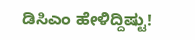ಡಿಸಿಎಂ ಹೇಳಿದ್ದಿಷ್ಟು!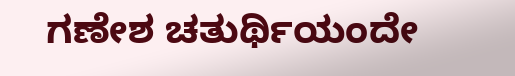ಗಣೇಶ ಚತುರ್ಥಿಯಂದೇ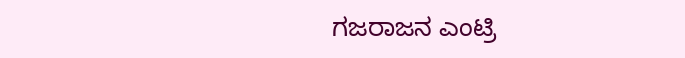ಗಜರಾಜನ ಎಂಟ್ರಿ